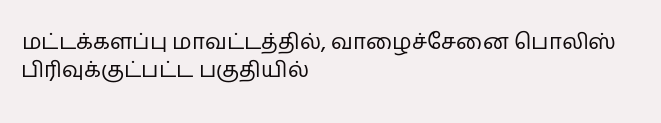மட்டக்களப்பு மாவட்டத்தில், வாழைச்சேனை பொலிஸ் பிரிவுக்குட்பட்ட பகுதியில்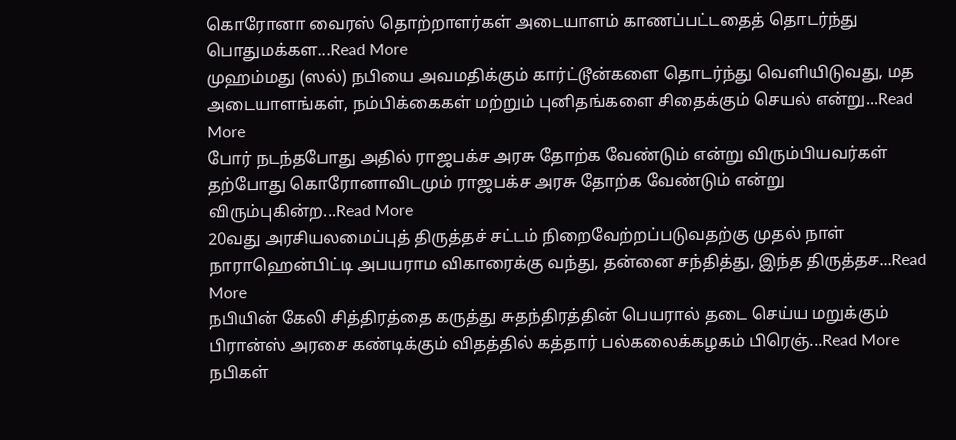கொரோனா வைரஸ் தொற்றாளர்கள் அடையாளம் காணப்பட்டதைத் தொடர்ந்து பொதுமக்கள...Read More
முஹம்மது (ஸல்) நபியை அவமதிக்கும் கார்ட்டூன்களை தொடர்ந்து வெளியிடுவது, மத அடையாளங்கள், நம்பிக்கைகள் மற்றும் புனிதங்களை சிதைக்கும் செயல் என்று...Read More
போர் நடந்தபோது அதில் ராஜபக்ச அரசு தோற்க வேண்டும் என்று விரும்பியவர்கள் தற்போது கொரோனாவிடமும் ராஜபக்ச அரசு தோற்க வேண்டும் என்று விரும்புகின்ற...Read More
20வது அரசியலமைப்புத் திருத்தச் சட்டம் நிறைவேற்றப்படுவதற்கு முதல் நாள் நாராஹென்பிட்டி அபயராம விகாரைக்கு வந்து, தன்னை சந்தித்து, இந்த திருத்தச...Read More
நபியின் கேலி சித்திரத்தை கருத்து சுதந்திரத்தின் பெயரால் தடை செய்ய மறுக்கும் பிரான்ஸ் அரசை கண்டிக்கும் விதத்தில் கத்தார் பல்கலைக்கழகம் பிரெஞ்...Read More
நபிகள்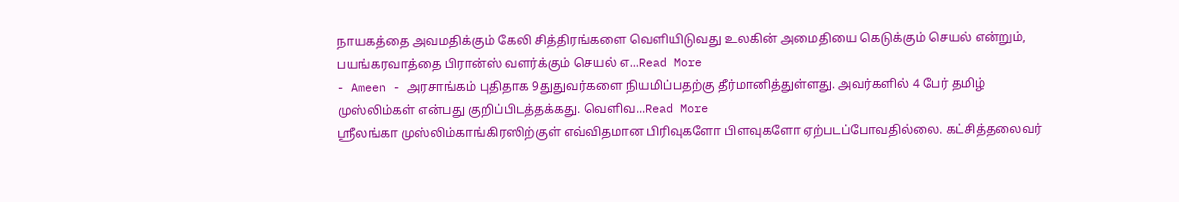நாயகத்தை அவமதிக்கும் கேலி சித்திரங்களை வெளியிடுவது உலகின் அமைதியை கெடுக்கும் செயல் என்றும், பயங்கரவாத்தை பிரான்ஸ் வளர்க்கும் செயல் எ...Read More
- Ameen - அரசாங்கம் புதிதாக 9துதுவர்களை நியமிப்பதற்கு தீர்மானித்துள்ளது. அவர்களில் 4 பேர் தமிழ் முஸ்லிம்கள் என்பது குறிப்பிடத்தக்கது. வெளிவ...Read More
ஸ்ரீலங்கா முஸ்லிம்காங்கிரஸிற்குள் எவ்விதமான பிரிவுகளோ பிளவுகளோ ஏற்படப்போவதில்லை. கட்சித்தலைவர்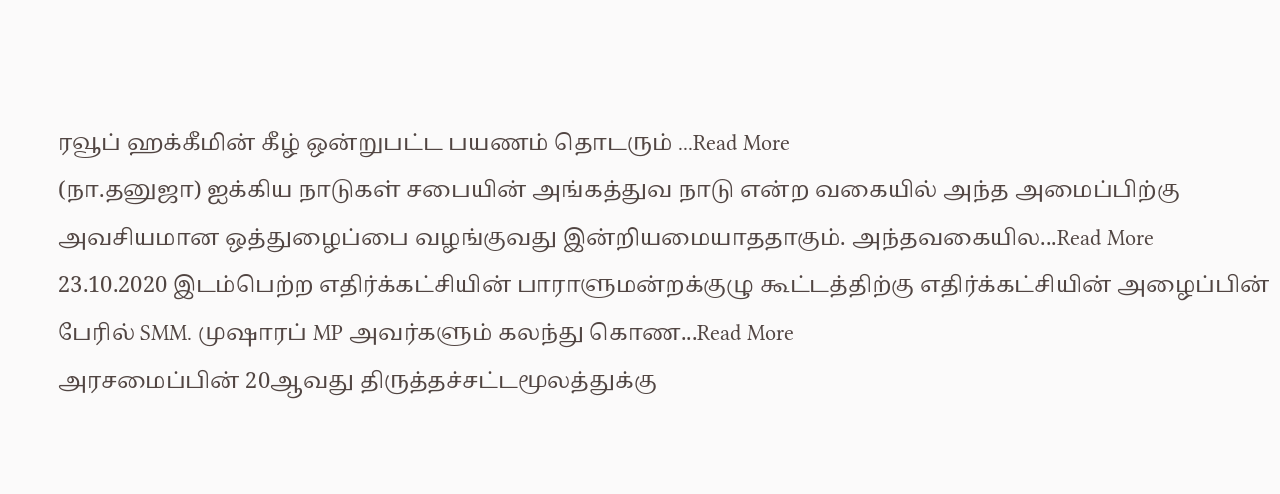ரவூப் ஹக்கீமின் கீழ் ஒன்றுபட்ட பயணம் தொடரும் ...Read More
(நா.தனுஜா) ஐக்கிய நாடுகள் சபையின் அங்கத்துவ நாடு என்ற வகையில் அந்த அமைப்பிற்கு அவசியமான ஒத்துழைப்பை வழங்குவது இன்றியமையாததாகும். அந்தவகையில...Read More
23.10.2020 இடம்பெற்ற எதிர்க்கட்சியின் பாராளுமன்றக்குழு கூட்டத்திற்கு எதிர்க்கட்சியின் அழைப்பின் பேரில் SMM. முஷாரப் MP அவர்களும் கலந்து கொண...Read More
அரசமைப்பின் 20ஆவது திருத்தச்சட்டமூலத்துக்கு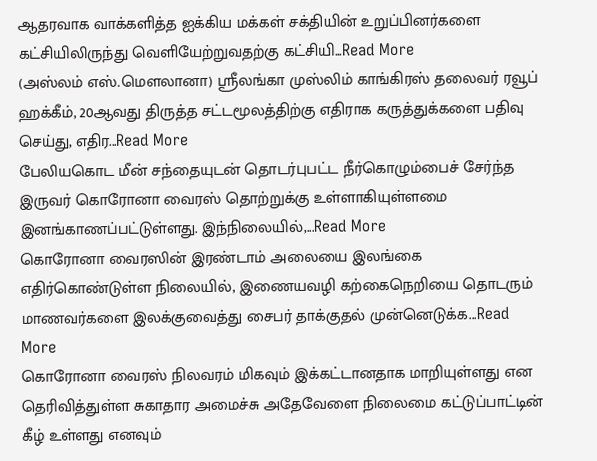ஆதரவாக வாக்களித்த ஐக்கிய மக்கள் சக்தியின் உறுப்பினர்களை கட்சியிலிருந்து வெளியேற்றுவதற்கு கட்சியி...Read More
(அஸ்லம் எஸ்.மௌலானா) ஸ்ரீலங்கா முஸ்லிம் காங்கிரஸ் தலைவர் ரவூப் ஹக்கீம், 20ஆவது திருத்த சட்டமூலத்திற்கு எதிராக கருத்துக்களை பதிவு செய்து, எதிர...Read More
பேலியகொட மீன் சந்தையுடன் தொடர்புபட்ட நீர்கொழும்பைச் சேர்ந்த இருவர் கொரோனா வைரஸ் தொற்றுக்கு உள்ளாகியுள்ளமை இனங்காணப்பட்டுள்ளது. இந்நிலையில்,...Read More
கொரோனா வைரஸின் இரண்டாம் அலையை இலங்கை எதிர்கொண்டுள்ள நிலையில், இணையவழி கற்கைநெறியை தொடரும் மாணவர்களை இலக்குவைத்து சைபர் தாக்குதல் முன்னெடுக்க...Read More
கொரோனா வைரஸ் நிலவரம் மிகவும் இக்கட்டானதாக மாறியுள்ளது என தெரிவித்துள்ள சுகாதார அமைச்சு அதேவேளை நிலைமை கட்டுப்பாட்டின் கீழ் உள்ளது எனவும்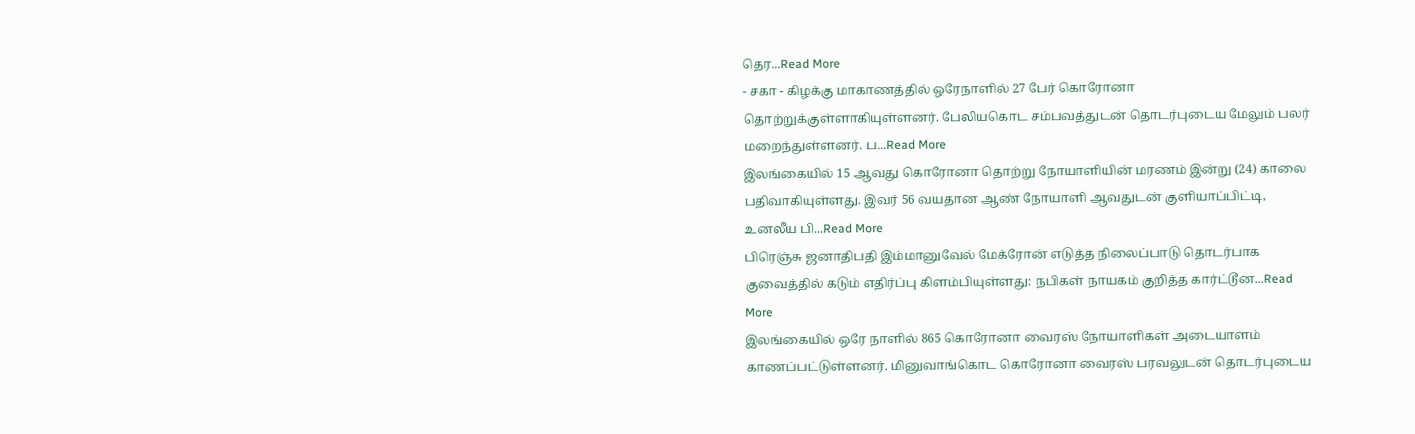தெர...Read More
- சகா - கிழக்கு மாகாணத்தில் ஒரேநாளில் 27 பேர் கொரோனா தொற்றுக்குள்ளாகியுள்ளனர். பேலியகொட சம்பவத்துடன் தொடர்புடைய மேலும் பலர் மறைந்துள்ளனர். ப...Read More
இலங்கையில் 15 ஆவது கொரோனா தொற்று நோயாளியின் மரணம் இன்று (24) காலை பதிவாகியுள்ளது. இவர் 56 வயதான ஆண் நோயாளி ஆவதுடன் குளியாப்பிட்டி, உனலீய பி...Read More
பிரெஞ்சு ஜனாதிபதி இம்மானுவேல் மேக்ரோன் எடுத்த நிலைப்பாடு தொடர்பாக குவைத்தில் கடும் எதிர்ப்பு கிளம்பியுள்ளது: நபிகள் நாயகம் குறித்த கார்ட்டூன...Read More
இலங்கையில் ஒரே நாளில் 865 கொரோனா வைரஸ் நோயாளிகள் அடையாளம் காணப்பட்டுள்ளனர். மினுவாங்கொட கொரோனா வைரஸ் பரவலுடன் தொடர்புடைய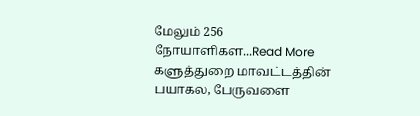மேலும் 256 நோயாளிகள...Read More
களுத்துறை மாவட்டத்தின் பயாகல, பேருவளை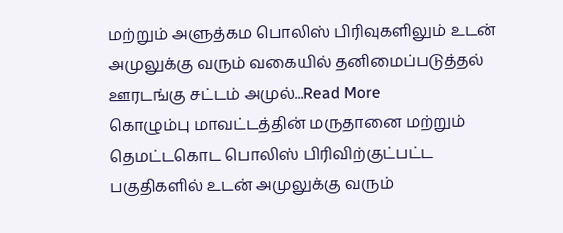மற்றும் அளுத்கம பொலிஸ் பிரிவுகளிலும் உடன் அமுலுக்கு வரும் வகையில் தனிமைப்படுத்தல் ஊரடங்கு சட்டம் அமுல்...Read More
கொழும்பு மாவட்டத்தின் மருதானை மற்றும் தெமட்டகொட பொலிஸ் பிரிவிற்குட்பட்ட பகுதிகளில் உடன் அமுலுக்கு வரும்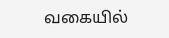வகையில்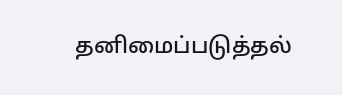தனிமைப்படுத்தல்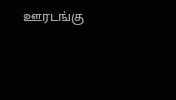ஊரடங்கு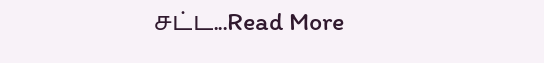சட்ட...Read More